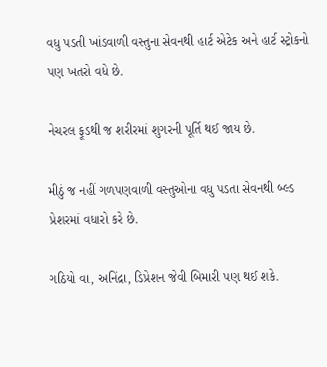વધુ પડતી ખાંડવાળી વસ્તુના સેવનથી હાર્ટ એટેક અને હાર્ટ સ્ટ્રોકનો પણ ખતરો વધે છે.

નેચરલ ફૂડથી જ શરીરમાં શુગરની પૂર્તિ થઈ જાય છે.

મીઠું જ નહીં ગળપણવાળી વસ્તુઓના વધુ પડતા સેવનથી બ્લ્ડ પ્રેશરમાં વધારો કરે છે.

ગઠિયો વા, અનિંદ્રા, ડિપ્રેશન જેવી બિમારી પણ થઈ શકે.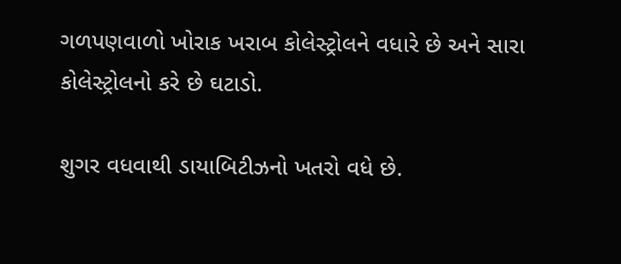ગળપણવાળો ખોરાક ખરાબ કોલેસ્ટ્રોલને વધારે છે અને સારા કોલેસ્ટ્રોલનો કરે છે ઘટાડો.

શુગર વધવાથી ડાયાબિટીઝનો ખતરો વધે છે.